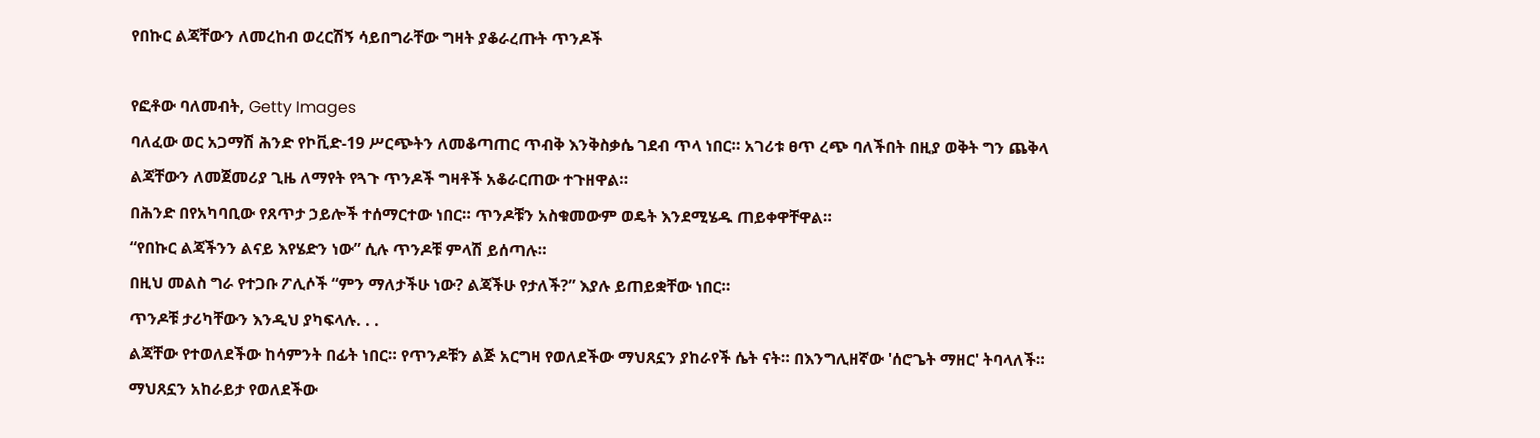የበኩር ልጃቸውን ለመረከብ ወረርሽኝ ሳይበግራቸው ግዛት ያቆራረጡት ጥንዶች

የፎቶው ባለመብት, Getty Images
ባለፈው ወር አጋማሽ ሕንድ የኮቪድ-19 ሥርጭትን ለመቆጣጠር ጥብቅ እንቅስቃሴ ገደብ ጥላ ነበር። አገሪቱ ፀጥ ረጭ ባለችበት በዚያ ወቅት ግን ጨቅላ ልጃቸውን ለመጀመሪያ ጊዜ ለማየት የጓጉ ጥንዶች ግዛቶች አቆራርጠው ተጉዘዋል።
በሕንድ በየአካባቢው የጸጥታ ኃይሎች ተሰማርተው ነበር። ጥንዶቹን አስቁመውም ወዴት እንደሚሄዱ ጠይቀዋቸዋል።
“የበኩር ልጃችንን ልናይ እየሄድን ነው” ሲሉ ጥንዶቹ ምላሽ ይሰጣሉ።
በዚህ መልስ ግራ የተጋቡ ፖሊሶች “ምን ማለታችሁ ነው? ልጃችሁ የታለች?” እያሉ ይጠይቋቸው ነበር።
ጥንዶቹ ታሪካቸውን እንዲህ ያካፍላሉ. . .
ልጃቸው የተወለደችው ከሳምንት በፊት ነበር። የጥንዶቹን ልጅ አርግዛ የወለደችው ማህጸኗን ያከራየች ሴት ናት። በእንግሊዘኛው 'ሰሮጌት ማዘር' ትባላለች።
ማህጸኗን አከራይታ የወለደችው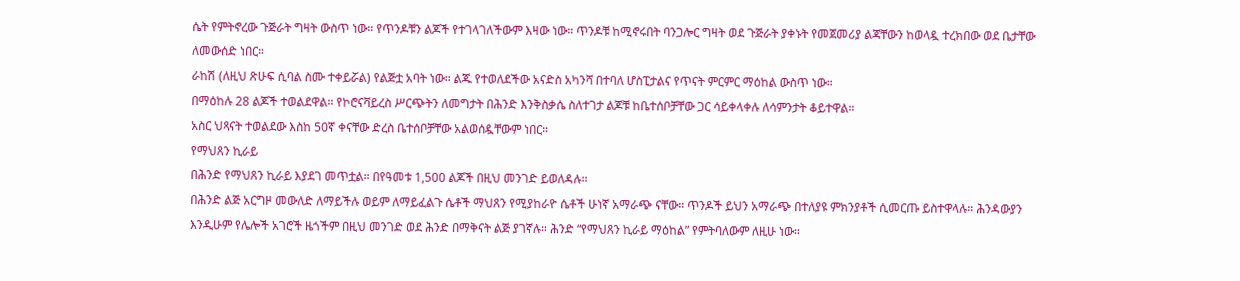ሴት የምትኖረው ጉጅራት ግዛት ውስጥ ነው። የጥንዶቹን ልጆች የተገላገለችውም እዛው ነው። ጥንዶቹ ከሚኖሩበት ባንጋሎር ግዛት ወደ ጉጅራት ያቀኑት የመጀመሪያ ልጃቸውን ከወላዷ ተረክበው ወደ ቤታቸው ለመውሰድ ነበር።
ራከሽ (ለዚህ ጽሁፍ ሲባል ስሙ ተቀይሯል) የልጅቷ አባት ነው። ልጁ የተወለደችው አናድስ አካንሻ በተባለ ሆስፒታልና የጥናት ምርምር ማዕከል ውስጥ ነው።
በማዕከሉ 28 ልጆች ተወልደዋል። የኮሮናቫይረስ ሥርጭትን ለመግታት በሕንድ እንቅስቃሴ ስለተገታ ልጆቹ ከቤተሰቦቻቸው ጋር ሳይቀላቀሉ ለሳምንታት ቆይተዋል።
አስር ህጻናት ተወልደው እስከ 50ኛ ቀናቸው ድረስ ቤተሰቦቻቸው አልወሰዷቸውም ነበር።
የማህጸን ኪራይ
በሕንድ የማህጸን ኪራይ እያደገ መጥቷል። በየዓመቱ 1,500 ልጆች በዚህ መንገድ ይወለዳሉ።
በሕንድ ልጅ አርግዞ መውለድ ለማይችሉ ወይም ለማይፈልጉ ሴቶች ማህጸን የሚያከራዮ ሴቶች ሁነኛ አማራጭ ናቸው። ጥንዶች ይህን አማራጭ በተለያዩ ምክንያቶች ሲመርጡ ይስተዋላሉ። ሕንዳውያን እንዲሁም የሌሎች አገሮች ዜጎችም በዚህ መንገድ ወደ ሕንድ በማቅናት ልጅ ያገኛሉ። ሕንድ “የማህጸን ኪራይ ማዕከል” የምትባለውም ለዚሁ ነው።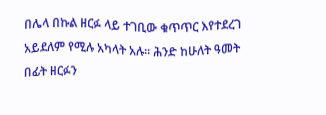በሌላ በኩል ዘርፉ ላይ ተገቢው ቁጥጥር እየተደረገ አይደለም የሚሉ አካላት አሉ። ሕንድ ከሁለት ዓመት በፊት ዘርፉን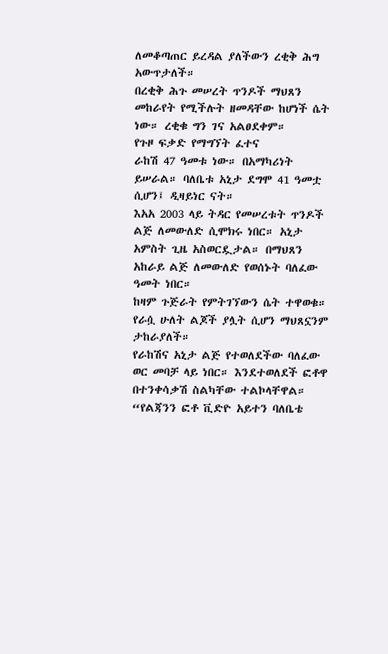ለመቆጣጠር ይረዳል ያለችውን ረቂቅ ሕግ አውጥታለች።
በረቂቅ ሕጉ መሠረት ጥንዶች ማህጸን መከራየት የሚችሉት ዘመዳቸው ከሆነች ሴት ነው። ረቂቁ ግን ገና አልፀደቀም።
የጉዞ ፍቃድ የማግኘት ፈተና
ራከሽ 47 ዓመቱ ነው። በአማካሪነት ይሠራል። ባለቤቱ አኒታ ደግሞ 41 ዓመቷ ሲሆን፤ ዲዛይነር ናት።
እአአ 2003 ላይ ትዳር የመሠረቱት ጥንዶች ልጅ ለመውለድ ሲሞክሩ ነበር። አኒታ አምስት ጊዜ አስወርዷታል። በማህጸን አከራይ ልጅ ለመውለድ የወሰኑት ባለፈው ዓመት ነበር።
ከዛም ጉጅራት የምትገኘውን ሴት ተዋወቁ። የራሷ ሁለት ልጆች ያሏት ሲሆን ማህጸኗንም ታከራያለች።
የራከሽና አኒታ ልጅ የተወለደችው ባለፈው ወር መባቻ ላይ ነበር። እንደተወለደች ፎቶዋ በተንቀሳቃሽ ስልካቸው ተልኮላቸዋል።
“የልጃንን ፎቶ ቪድዮ አይተን ባለቤቴ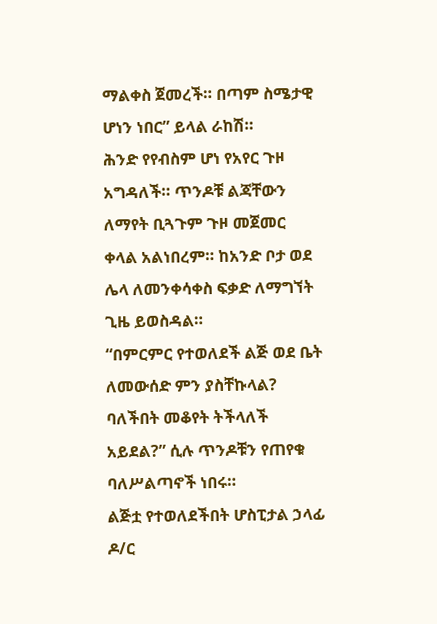ማልቀስ ጀመረች። በጣም ስሜታዊ ሆነን ነበር” ይላል ራከሽ።
ሕንድ የየብስም ሆነ የአየር ጉዞ አግዳለች። ጥንዶቹ ልጃቸውን ለማየት ቢጓጉም ጉዞ መጀመር ቀላል አልነበረም። ከአንድ ቦታ ወደ ሌላ ለመንቀሳቀስ ፍቃድ ለማግኘት ጊዜ ይወስዳል።
“በምርምር የተወለደች ልጅ ወደ ቤት ለመውሰድ ምን ያስቸኩላል? ባለችበት መቆየት ትችላለች አይደል?” ሲሉ ጥንዶቹን የጠየቁ ባለሥልጣኖች ነበሩ።
ልጅቷ የተወለደችበት ሆስፒታል ኃላፊ ዶ/ር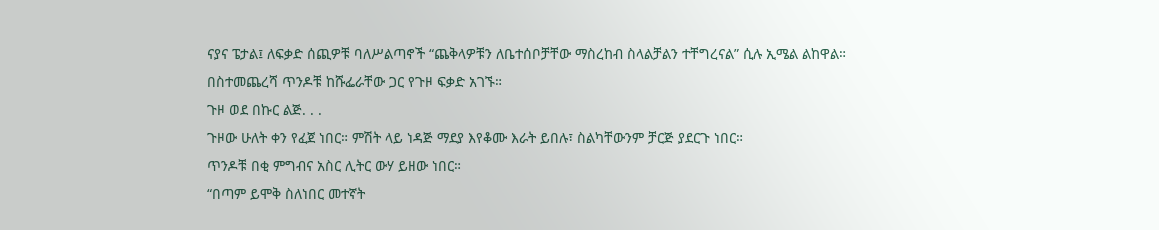ናያና ፔታል፤ ለፍቃድ ሰጪዎቹ ባለሥልጣኖች “ጨቅላዎቹን ለቤተሰቦቻቸው ማስረከብ ስላልቻልን ተቸግረናል” ሲሉ ኢሜል ልከዋል።
በስተመጨረሻ ጥንዶቹ ከሹፌራቸው ጋር የጉዞ ፍቃድ አገኙ።
ጉዞ ወደ በኩር ልጅ. . .
ጉዞው ሁለት ቀን የፈጀ ነበር። ምሽት ላይ ነዳጅ ማደያ እየቆሙ እራት ይበሉ፣ ስልካቸውንም ቻርጅ ያደርጉ ነበር።
ጥንዶቹ በቂ ምግብና አስር ሊትር ውሃ ይዘው ነበር።
“በጣም ይሞቅ ስለነበር መተኛት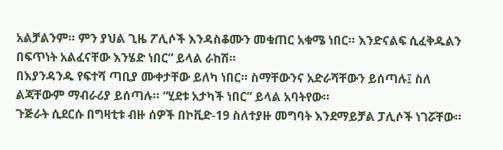አልቻልንም። ምን ያህል ጊዜ ፖሊሶች እንዳስቆሙን መቁጠር አቁሜ ነበር። እንድናልፍ ሲፈቅዱልን በፍጥነት አልፈናቸው እንሄድ ነበር” ይላል ራከሽ።
በእያንዳንዱ የፍተሻ ጣቢያ ሙቀታቸው ይለካ ነበር። ስማቸውንና አድራሻቸውን ይሰጣሉ፤ ስለ ልጃቸውም ማብራሪያ ይሰጣሉ። “ሂደቱ አታካች ነበር” ይላል አባትየው።
ጉጅራት ሲደርሱ በግዛቲቱ ብዙ ሰዎች በኮቪድ-19 ስለተያዙ መግባት እንደማይቻል ፓሊሶች ነገሯቸው።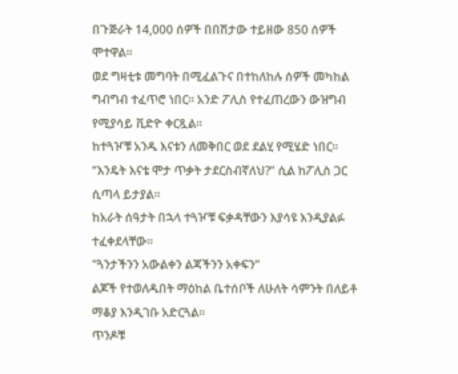በጉጅራት 14,000 ሰዎች በበሽታው ተይዘው 850 ሰዎች ሞተዋል።
ወደ ግዛቲቱ መግባት በሚፈልጉና በተከለከሉ ሰዎች መካከል ግብግብ ተፈጥሮ ነበር። አንድ ፖሊስ የተፈጠረውን ውዝግብ የሚያሳይ ቪድዮ ቀርጿል።
ከተጓዦቹ አንዱ እናቱን ለመቅበር ወደ ደልሂ የሚሄድ ነበር። “እንዴት እናቴ ሞታ ጥቃት ታደርስብኛለህ?” ሲል ከፖሊስ ጋር ሲጣላ ይታያል።
ከአራት ሰዓታት በኋላ ተጓዦቹ ፍቃዳቸውን እያሳዩ እንዲያልፉ ተፈቀደላቸው።
"ጓንታችንን አውልቀን ልጃችንን አቀፍን”
ልጆች የተወለዱበት ማዕከል ቤተሰቦች ለሁለት ሳምንት በለይቶ ማቆያ እንዲገቡ አድርጓል።
ጥንዶቹ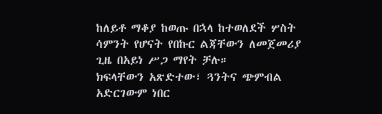ከለይቶ ማቆያ ከወጡ በኋላ ከተወለደች ሦስት ሳምንት የሆናት የበኩር ልጃቸውን ለመጀመሪያ ጊዜ በአይነ ሥጋ ማየት ቻሉ።
ክፍላቸውን አጽድተው፣ ጓንትና ጭምብል አድርገውም ነበር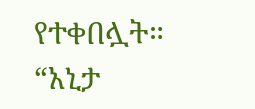የተቀበሏት።
“አኒታ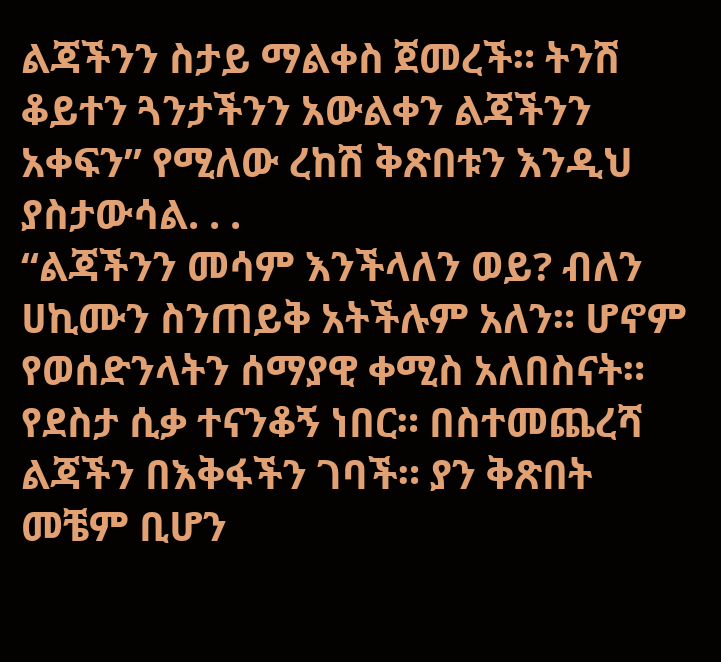ልጃችንን ስታይ ማልቀስ ጀመረች። ትንሽ ቆይተን ጓንታችንን አውልቀን ልጃችንን አቀፍን” የሚለው ረከሽ ቅጽበቱን እንዲህ ያስታውሳል. . .
“ልጃችንን መሳም እንችላለን ወይ? ብለን ሀኪሙን ስንጠይቅ አትችሉም አለን። ሆኖም የወሰድንላትን ሰማያዊ ቀሚስ አለበስናት። የደስታ ሲቃ ተናንቆኝ ነበር። በስተመጨረሻ ልጃችን በእቅፋችን ገባች። ያን ቅጽበት መቼም ቢሆን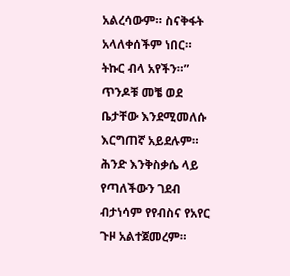አልረሳውም። ስናቅፋት አላለቀሰችም ነበር። ትኩር ብላ አየችን።”
ጥንዶቹ መቼ ወደ ቤታቸው እንደሚመለሱ እርግጠኛ አይደሉም። ሕንድ እንቅስቃሴ ላይ የጣለችውን ገደብ ብታነሳም የየብስና የአየር ጉዞ አልተጀመረም።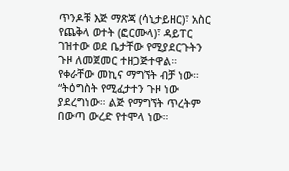ጥንዶቹ እጅ ማጽጃ (ሳኒታይዘር)፣ አስር የጨቅላ ወተት (ፎርሙላ)፣ ዳይፐር ገዝተው ወደ ቤታቸው የሚያደርጉትን ጉዞ ለመጀመር ተዘጋጅተዋል።
የቀራቸው መኪና ማግኘት ብቻ ነው።
“ትዕግስት የሚፈታተን ጉዞ ነው ያደረግነው። ልጅ የማግኘት ጥረትም በውጣ ውረድ የተሞላ ነው።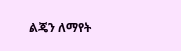ልጄን ለማየት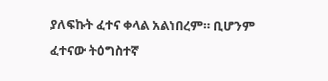ያለፍኩት ፈተና ቀላል አልነበረም። ቢሆንም ፈተናው ትዕግስተኛ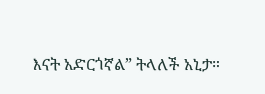እናት አድርጎኛል” ትላለች አኒታ።